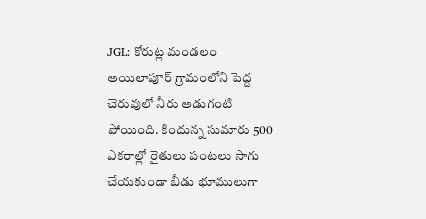JGL: కోరుట్ల మండలం అయిలాపూర్ గ్రామంలోని పెద్ద చెరువులో నీరు అడుగంటి పోయింది. కిందున్న సుమారు 500 ఎకరాల్లో రైతులు పంటలు సాగు చేయకుండా బీడు భూములుగా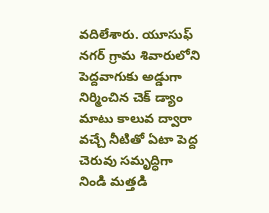వదిలేశారు. యూసుఫ్ నగర్ గ్రామ శివారులోని పెద్దవాగుకు అడ్డుగా నిర్మించిన చెక్ డ్యాం మాటు కాలువ ద్వారా వచ్చే నీటితో ఏటా పెద్ద చెరువు సమృద్ధిగా నిండి మత్తడి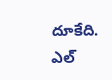దూకేది. ఎల్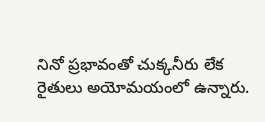నినో ప్రభావంతో చుక్కనీరు లేక రైతులు అయోమయంలో ఉన్నారు.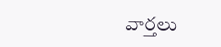వార్తలు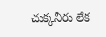చుక్కనీరు లేక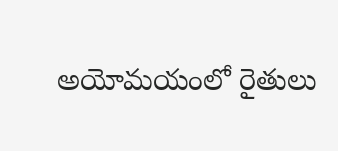అయోమయంలో రైతులు